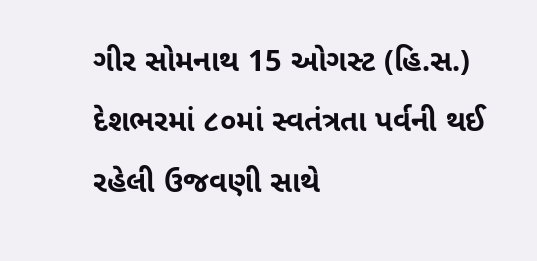ગીર સોમનાથ 15 ઓગસ્ટ (હિ.સ.)
દેશભરમાં ૮૦માં સ્વતંત્રતા પર્વની થઈ રહેલી ઉજવણી સાથે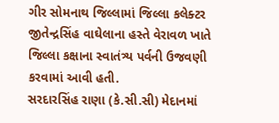ગીર સોમનાથ જિલ્લામાં જિલ્લા કલેક્ટર જીતેન્દ્રસિંહ વાઘેલાના હસ્તે વેરાવળ ખાતે જિલ્લા કક્ષાના સ્વાતંત્ર્ય પર્વની ઉજવણી કરવામાં આવી હતી.
સરદારસિંહ રાણા (કે.સી.સી) મેદાનમાં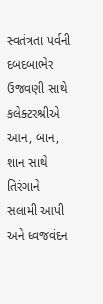સ્વતંત્રતા પર્વની દબદબાભેર ઉજવણી સાથે કલેક્ટરશ્રીએ આન, બાન, શાન સાથે તિરંગાને સલામી આપી અને ધ્વજવંદન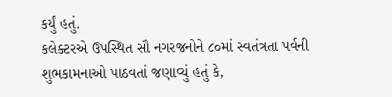કર્યું હતું.
કલેક્ટરએ ઉપસ્થિત સૌ નગરજનોને ૮૦માં સ્વતંત્રતા પર્વની શુભકામનાઓ પાઠવતાં જણાવ્યું હતું કે,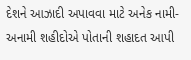દેશને આઝાદી અપાવવા માટે અનેક નામી-અનામી શહીદોએ પોતાની શહાદત આપી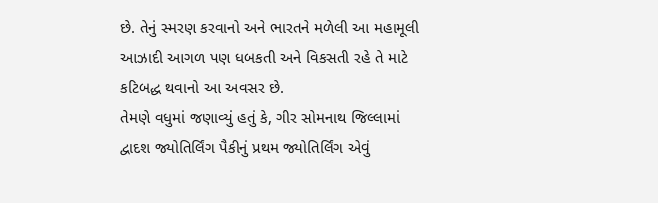છે. તેનું સ્મરણ કરવાનો અને ભારતને મળેલી આ મહામૂલી આઝાદી આગળ પણ ધબકતી અને વિકસતી રહે તે માટે કટિબદ્ધ થવાનો આ અવસર છે.
તેમણે વધુમાં જણાવ્યું હતું કે, ગીર સોમનાથ જિલ્લામાં દ્વાદશ જ્યોતિર્લિંગ પૈકીનું પ્રથમ જ્યોતિર્લિંગ એવું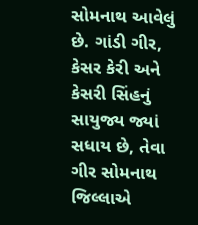સોમનાથ આવેલું છે. ગાંડી ગીર, કેસર કેરી અને કેસરી સિંહનું સાયુજ્ય જ્યાં સધાય છે, તેવા ગીર સોમનાથ જિલ્લાએ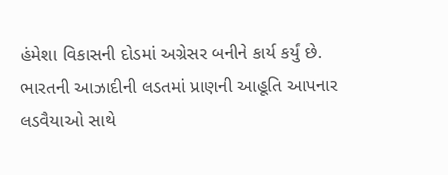હંમેશા વિકાસની દોડમાં અગ્રેસર બનીને કાર્ય કર્યું છે.
ભારતની આઝાદીની લડતમાં પ્રાણની આહૂતિ આપનાર લડવૈયાઓ સાથે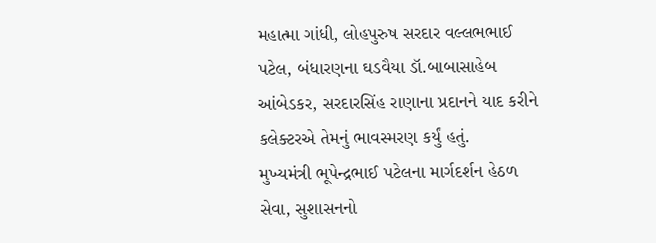મહાત્મા ગાંધી, લોહપુરુષ સરદાર વલ્લભભાઈ પટેલ, બંધારણના ઘડવૈયા ડૉ.બાબાસાહેબ આંબેડકર, સરદારસિંહ રાણાના પ્રદાનને યાદ કરીને કલેક્ટરએ તેમનું ભાવસ્મરણ કર્યું હતું.
મુખ્યમંત્રી ભૂપેન્દ્રભાઈ પટેલના માર્ગદર્શન હેઠળ સેવા, સુશાસનનો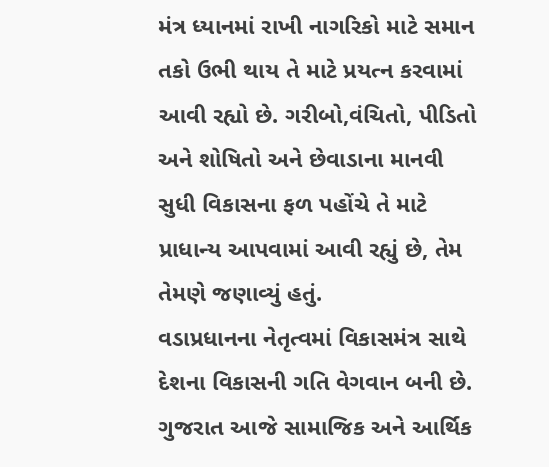મંત્ર ધ્યાનમાં રાખી નાગરિકો માટે સમાન તકો ઉભી થાય તે માટે પ્રયત્ન કરવામાં આવી રહ્યો છે. ગરીબો,વંચિતો, પીડિતો અને શોષિતો અને છેવાડાના માનવી સુધી વિકાસના ફળ પહોંચે તે માટે પ્રાધાન્ય આપવામાં આવી રહ્યું છે, તેમ તેમણે જણાવ્યું હતું.
વડાપ્રધાનના નેતૃત્વમાં વિકાસમંત્ર સાથે દેશના વિકાસની ગતિ વેગવાન બની છે. ગુજરાત આજે સામાજિક અને આર્થિક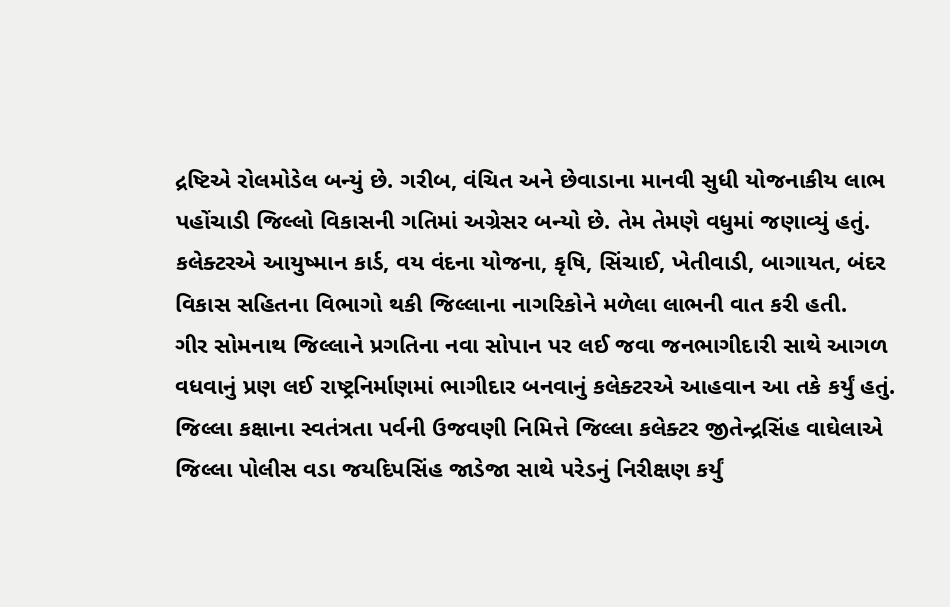દ્રષ્ટિએ રોલમોડેલ બન્યું છે. ગરીબ, વંચિત અને છેવાડાના માનવી સુધી યોજનાકીય લાભ પહોંચાડી જિલ્લો વિકાસની ગતિમાં અગ્રેસર બન્યો છે. તેમ તેમણે વધુમાં જણાવ્યું હતું.
કલેક્ટરએ આયુષ્માન કાર્ડ, વય વંદના યોજના, કૃષિ, સિંચાઈ, ખેતીવાડી, બાગાયત, બંદર વિકાસ સહિતના વિભાગો થકી જિલ્લાના નાગરિકોને મળેલા લાભની વાત કરી હતી.
ગીર સોમનાથ જિલ્લાને પ્રગતિના નવા સોપાન પર લઈ જવા જનભાગીદારી સાથે આગળ વધવાનું પ્રણ લઈ રાષ્ટ્રનિર્માણમાં ભાગીદાર બનવાનું કલેક્ટરએ આહવાન આ તકે કર્યું હતું.
જિલ્લા કક્ષાના સ્વતંત્રતા પર્વની ઉજવણી નિમિત્તે જિલ્લા કલેક્ટર જીતેન્દ્રસિંહ વાઘેલાએ જિલ્લા પોલીસ વડા જયદિપસિંહ જાડેજા સાથે પરેડનું નિરીક્ષણ કર્યું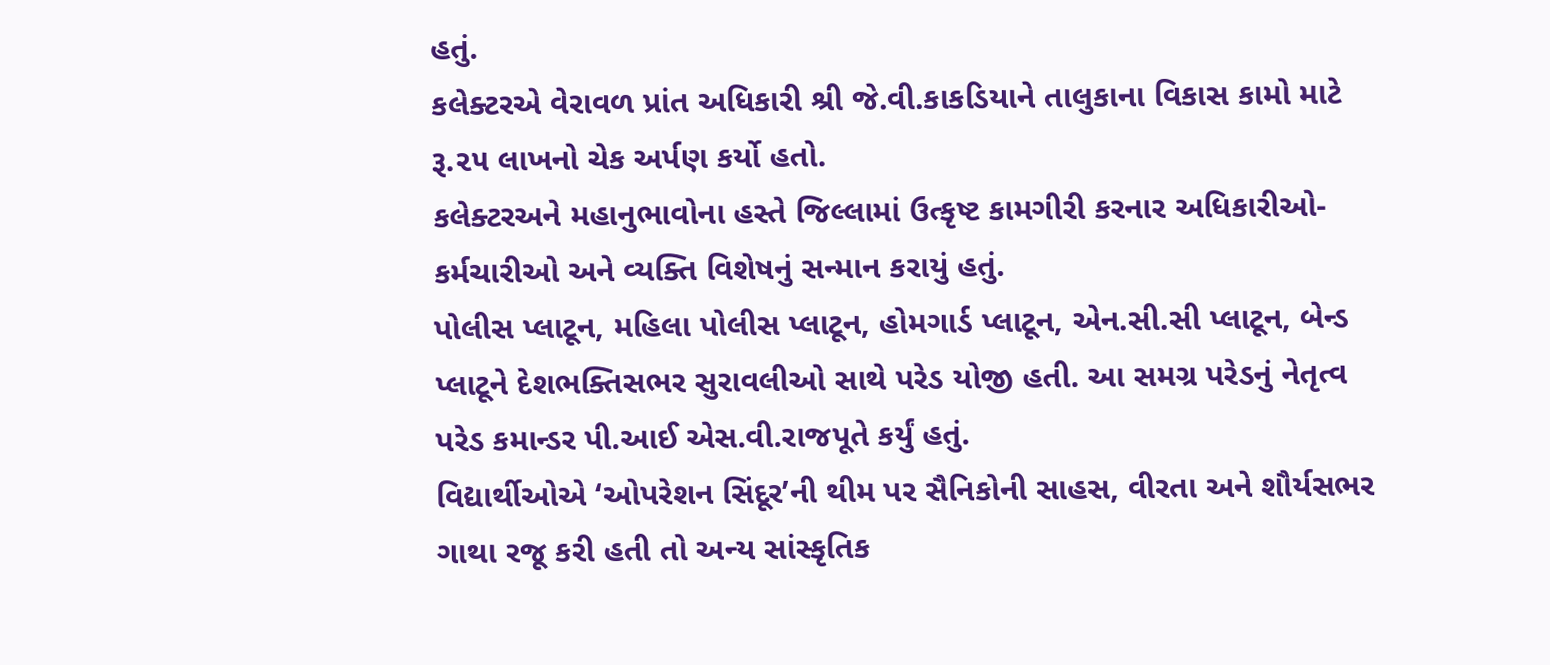હતું.
કલેક્ટરએ વેરાવળ પ્રાંત અધિકારી શ્રી જે.વી.કાકડિયાને તાલુકાના વિકાસ કામો માટે રૂ.૨૫ લાખનો ચેક અર્પણ કર્યો હતો.
કલેક્ટરઅને મહાનુભાવોના હસ્તે જિલ્લામાં ઉત્કૃષ્ટ કામગીરી કરનાર અધિકારીઓ-કર્મચારીઓ અને વ્યક્તિ વિશેષનું સન્માન કરાયું હતું.
પોલીસ પ્લાટૂન, મહિલા પોલીસ પ્લાટૂન, હોમગાર્ડ પ્લાટૂન, એન.સી.સી પ્લાટૂન, બેન્ડ પ્લાટૂને દેશભક્તિસભર સુરાવલીઓ સાથે પરેડ યોજી હતી. આ સમગ્ર પરેડનું નેતૃત્વ પરેડ કમાન્ડર પી.આઈ એસ.વી.રાજપૂતે કર્યું હતું.
વિદ્યાર્થીઓએ ‘ઓપરેશન સિંદૂર’ની થીમ પર સૈનિકોની સાહસ, વીરતા અને શૌર્યસભર ગાથા રજૂ કરી હતી તો અન્ય સાંસ્કૃતિક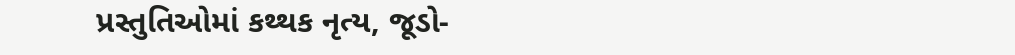પ્રસ્તુતિઓમાં કથ્થક નૃત્ય, જૂડો-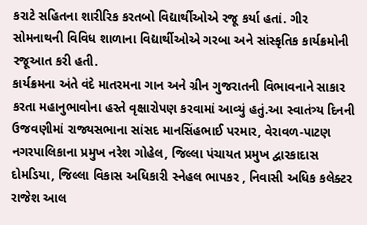કરાટે સહિતના શારીરિક કરતબો વિદ્યાર્થીઓએ રજૂ કર્યા હતાં. ગીર સોમનાથની વિવિધ શાળાના વિદ્યાર્થીઓએ ગરબા અને સાંસ્કૃતિક કાર્યક્રમોની રજૂઆત કરી હતી.
કાર્યક્રમના અંતે વંદે માતરમના ગાન અને ગ્રીન ગુજરાતની વિભાવનાને સાકાર કરતા મહાનુભાવોના હસ્તે વૃક્ષારોપણ કરવામાં આવ્યું હતું.આ સ્વાતંત્ર્ય દિનની ઉજવણીમાં રાજ્યસભાના સાંસદ માનસિંહભાઈ પરમાર, વેરાવળ-પાટણ નગરપાલિકાના પ્રમુખ નરેશ ગોહેલ, જિલ્લા પંચાયત પ્રમુખ દ્વારકાદાસ દોમડિયા, જિલ્લા વિકાસ અધિકારી સ્નેહલ ભાપકર , નિવાસી અધિક કલેક્ટર રાજેશ આલ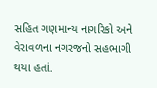સહિત ગણમાન્ય નાગરિકો અને વેરાવળના નગરજનો સહભાગી થયા હતાં.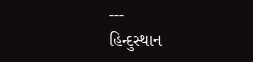---
હિન્દુસ્થાન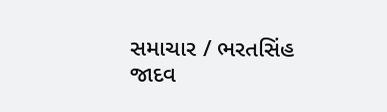સમાચાર / ભરતસિંહ જાદવ